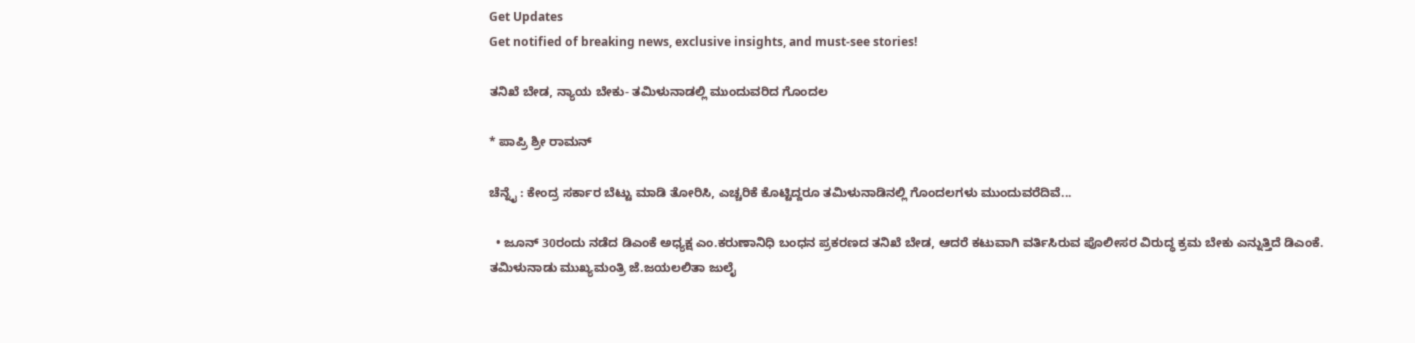Get Updates
Get notified of breaking news, exclusive insights, and must-see stories!

ತನಿಖೆ ಬೇಡ, ನ್ಯಾಯ ಬೇಕು- ತಮಿಳುನಾಡಲ್ಲಿ ಮುಂದುವರಿದ ಗೊಂದಲ

* ಪಾಪ್ರಿ ಶ್ರೀ ರಾಮನ್‌

ಚೆನ್ನೈ : ಕೇಂದ್ರ ಸರ್ಕಾರ ಬೆಟ್ಟು ಮಾಡಿ ತೋರಿಸಿ, ಎಚ್ಚರಿಕೆ ಕೊಟ್ಟಿದ್ದರೂ ತಮಿಳುನಾಡಿನಲ್ಲಿ ಗೊಂದಲಗಳು ಮುಂದುವರೆದಿವೆ...

  • ಜೂನ್‌ 30ರಂದು ನಡೆದ ಡಿಎಂಕೆ ಅಧ್ಯಕ್ಷ ಎಂ.ಕರುಣಾನಿಧಿ ಬಂಧನ ಪ್ರಕರಣದ ತನಿಖೆ ಬೇಡ, ಆದರೆ ಕಟುವಾಗಿ ವರ್ತಿಸಿರುವ ಪೊಲೀಸರ ವಿರುದ್ಧ ಕ್ರಮ ಬೇಕು ಎನ್ನುತ್ತಿದೆ ಡಿಎಂಕೆ. ತಮಿಳುನಾಡು ಮುಖ್ಯಮಂತ್ರಿ ಜೆ.ಜಯಲಲಿತಾ ಜುಲೈ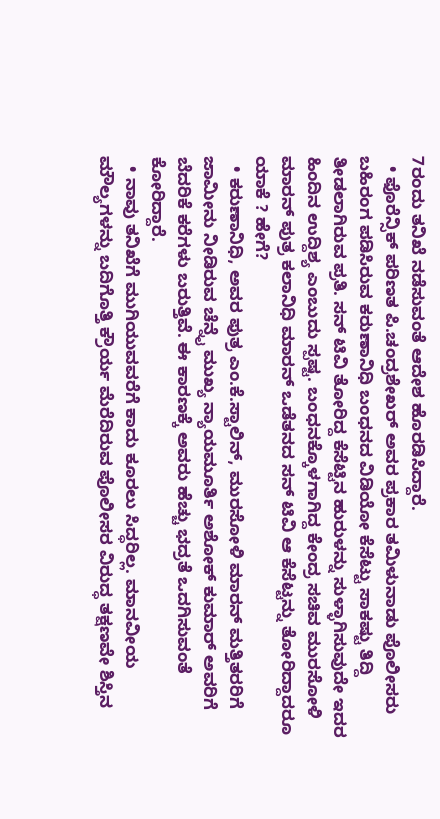7ರಂದು ತನಿಖೆ ನಡೆಸುವಂತೆ ಆದೇಶ ಹೊರಡಿಸಿದ್ದಾರೆ.
  • ಫೊರೆನ್ಸಿಕ್‌ ಪರಿಣತ ಪಿ.ಚಂದ್ರಶೇಖರ್‌ ಅವರ ಪ್ರಕಾರ ತಮಿಳುನಾಡು ಪೊಲೀಸರು ಬಹಿರಂಗ ಪಡಿಸಿರುವ ಕರುಣಾನಿಧಿ ಬಂಧನದ ವಿಡಿಯೋ ಕೆಸೆಟ್ಟು ಸಾಕಷ್ಟು ತಿದ್ದಿ ತೀಡಲಾಗಿರುವ ಪ್ರತಿ. ಸನ್‌ ಟಿವಿ ತೋರಿದ್ದ ಕೆಸೆಟ್ಟಿನ ಹುರುಳನ್ನು ಸುಳ್ಳಾಗಿಸುವುದೇ ಇದರ ಹಿಂದಿನ ಉದ್ದಿಶ್ಯ ಎಂಬುದು ಸ್ಪಷ್ಟ. ಬಂಧನಕ್ಕೊಳಗಾಗಿದ್ದ ಕೇಂದ್ರ ಸಚಿವ ಮುರಸೋಳಿ ಮಾರನ್‌ ಪುತ್ರ ಕಲಾನಿಧಿ ಮಾರನ್‌ ಒಡೆತನದ ಸನ್‌ ಟಿವಿ ಆ ಕೆಸೆಟ್ಟನ್ನು ತೋರಿದ್ದಾದರೂ ಯಾಕೆ ? ಹೇಗೆ?
  • ಕರುಣಾನಿಧಿ, ಅವರ ಪುತ್ರ ಎಂ.ಕೆ.ಸ್ಟಾಲಿನ್‌, ಮುರಸೋಳಿ ಮಾರನ್‌ ಮತ್ತಿತರರಿಗೆ ಜಾಮೀನು ನೀಡಿರುವ ಚೆನ್ನೈ ಮುಖ್ಯ ನ್ಯಾಯಮೂರ್ತಿ ಅಶೋಕ್‌ ಕುಮಾರ್‌ ಅವರಿಗೆ ಬೆದರಿಕೆ ಕರೆಗಳು ಬರುತ್ತಿವೆ. ಈ ಕಾರಣಕ್ಕೆ ಅವರು ಹೆಚ್ಚು ಭದ್ರತೆ ಒದಗಿಸುವಂತೆ ಕೋರಿದ್ದಾರೆ.
  • ನಾವು ತನಿಖೆಗೆ ಮುಗಿಯುವವರೆಗೆ ಕಾದು ಕೂರಲು ಸಿದ್ಧರಿಲ್ಲ. ಮಾನವೀಯ ಮೌಲ್ಯಗಳನ್ನು ಬದಿಗೊತ್ತಿ ಕ್ರೌರ್ಯ ಮೆರೆದಿರುವ ಪೊಲೀಸರ ವಿರುದ್ಧ ತಕ್ಷಣವೇ ಶಿಸ್ತಿನ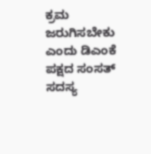ಕ್ರಮ ಜರುಗಿಸಬೇಕು ಎಂದು ಡಿಎಂಕೆ ಪಕ್ಷದ ಸಂಸತ್‌ ಸದಸ್ಯ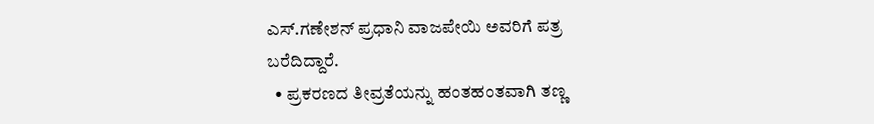ಎಸ್‌.ಗಣೇಶನ್‌ ಪ್ರಧಾನಿ ವಾಜಪೇಯಿ ಅವರಿಗೆ ಪತ್ರ ಬರೆದಿದ್ದಾರೆ.
  • ಪ್ರಕರಣದ ತೀವ್ರತೆಯನ್ನು ಹಂತಹಂತವಾಗಿ ತಣ್ಣ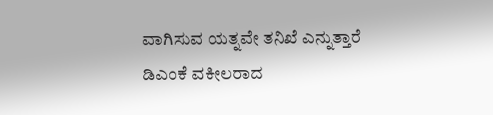ವಾಗಿಸುವ ಯತ್ನವೇ ತನಿಖೆ ಎನ್ನುತ್ತಾರೆ ಡಿಎಂಕೆ ವಕೀಲರಾದ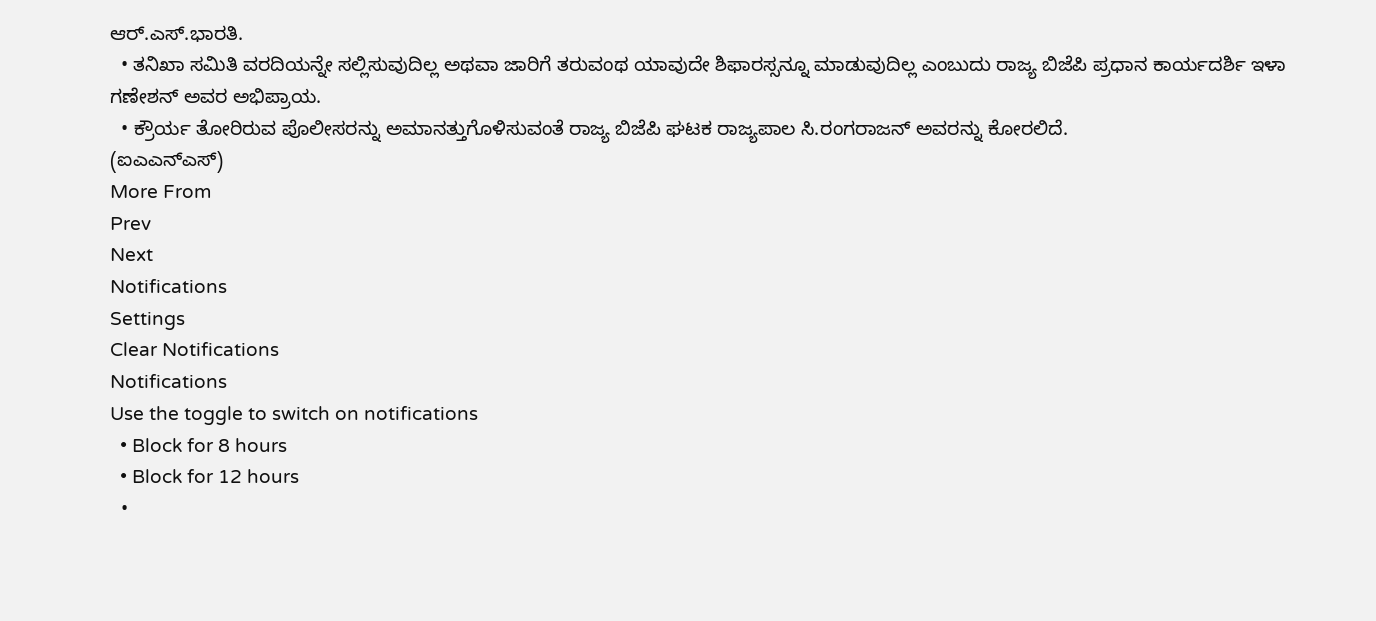ಆರ್‌.ಎಸ್‌.ಭಾರತಿ.
  • ತನಿಖಾ ಸಮಿತಿ ವರದಿಯನ್ನೇ ಸಲ್ಲಿಸುವುದಿಲ್ಲ ಅಥವಾ ಜಾರಿಗೆ ತರುವಂಥ ಯಾವುದೇ ಶಿಫಾರಸ್ಸನ್ನೂ ಮಾಡುವುದಿಲ್ಲ ಎಂಬುದು ರಾಜ್ಯ ಬಿಜೆಪಿ ಪ್ರಧಾನ ಕಾರ್ಯದರ್ಶಿ ಇಳಾ ಗಣೇಶನ್‌ ಅವರ ಅಭಿಪ್ರಾಯ.
  • ಕ್ರೌರ್ಯ ತೋರಿರುವ ಪೊಲೀಸರನ್ನು ಅಮಾನತ್ತುಗೊಳಿಸುವಂತೆ ರಾಜ್ಯ ಬಿಜೆಪಿ ಘಟಕ ರಾಜ್ಯಪಾಲ ಸಿ.ರಂಗರಾಜನ್‌ ಅವರನ್ನು ಕೋರಲಿದೆ.
(ಐಎಎನ್‌ಎಸ್‌)
More From
Prev
Next
Notifications
Settings
Clear Notifications
Notifications
Use the toggle to switch on notifications
  • Block for 8 hours
  • Block for 12 hours
  •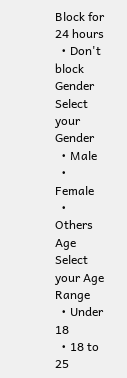Block for 24 hours
  • Don't block
Gender
Select your Gender
  • Male
  • Female
  • Others
Age
Select your Age Range
  • Under 18
  • 18 to 25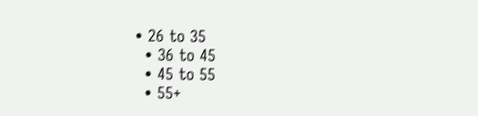• 26 to 35
  • 36 to 45
  • 45 to 55
  • 55+